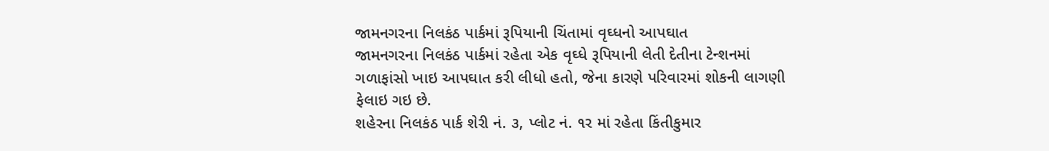જામનગરના નિલકંઠ પાર્કમાં રૂપિયાની ચિંતામાં વૃઘ્ધનો આપઘાત
જામનગરના નિલકંઠ પાર્કમાં રહેતા એક વૃઘ્ધે રૂપિયાની લેતી દેતીના ટેન્શનમાં ગળાફાંસો ખાઇ આપઘાત કરી લીધો હતો, જેના કારણે પરિવારમાં શોકની લાગણી ફેલાઇ ગઇ છે.
શહેરના નિલકંઠ પાર્ક શેરી નં. ૩, પ્લોટ નં. ૧ર માં રહેતા કિંતીકુમાર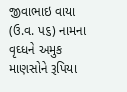જીવાભાઇ વાયા (ઉ.વ. પ૬) નામના વૃઘ્ધને અમુક માણસોને રૂપિયા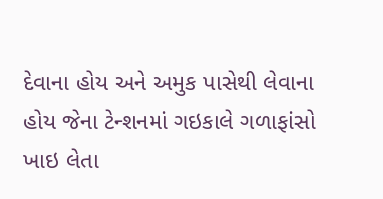દેવાના હોય અને અમુક પાસેથી લેવાના હોય જેના ટેન્શનમાં ગઇકાલે ગળાફાંસો ખાઇ લેતા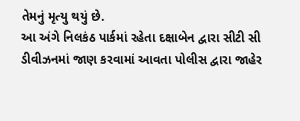તેમનું મૃત્યુ થયું છે.
આ અંગે નિલકંઠ પાર્કમાં રહેતા દક્ષાબેન દ્વારા સીટી સી ડીવીઝનમાં જાણ કરવામાં આવતા પોલીસ દ્વારા જાહેર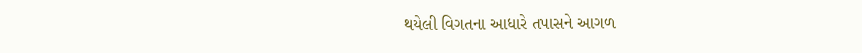થયેલી વિગતના આધારે તપાસને આગળ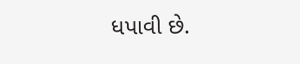ધપાવી છે.